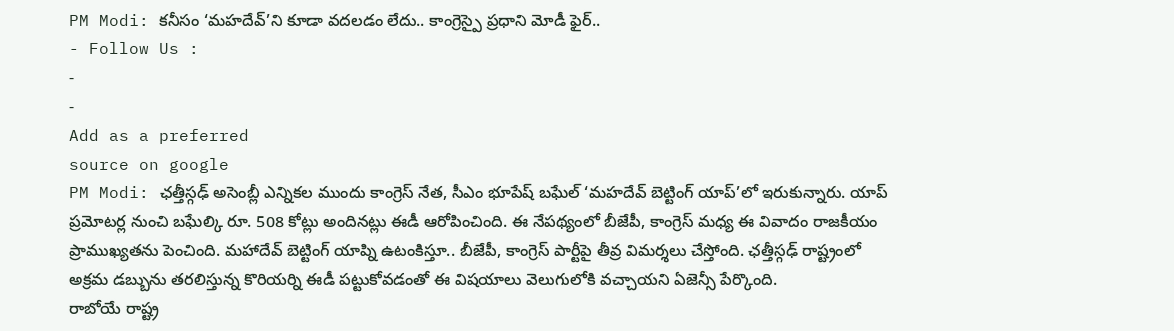PM Modi: కనీసం ‘మహదేవ్’ని కూడా వదలడం లేదు.. కాంగ్రెస్పై ప్రధాని మోడీ ఫైర్..
- Follow Us :
-
-
Add as a preferred
source on google
PM Modi: ఛత్తీస్గఢ్ అసెంబ్లీ ఎన్నికల ముందు కాంగ్రెస్ నేత, సీఎం భూపేష్ బఘేల్ ‘మహదేవ్ బెట్టింగ్ యాప్’లో ఇరుకున్నారు. యాప్ ప్రమోటర్ల నుంచి బఘేల్కి రూ. 508 కోట్లు అందినట్లు ఈడీ ఆరోపించింది. ఈ నేపథ్యంలో బీజేపీ, కాంగ్రెస్ మధ్య ఈ వివాదం రాజకీయం ప్రాముఖ్యతను పెంచింది. మహాదేవ్ బెట్టింగ్ యాప్ని ఉటంకిస్తూ.. బీజేపీ, కాంగ్రెస్ పార్టీపై తీవ్ర విమర్శలు చేస్తోంది. ఛత్తీస్గఢ్ రాష్ట్రంలో అక్రమ డబ్బును తరలిస్తున్న కొరియర్ని ఈడీ పట్టుకోవడంతో ఈ విషయాలు వెలుగులోకి వచ్చాయని ఏజెన్సీ పేర్కొంది.
రాబోయే రాష్ట్ర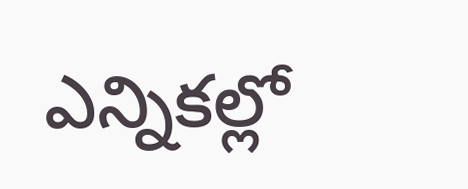ఎన్నికల్లో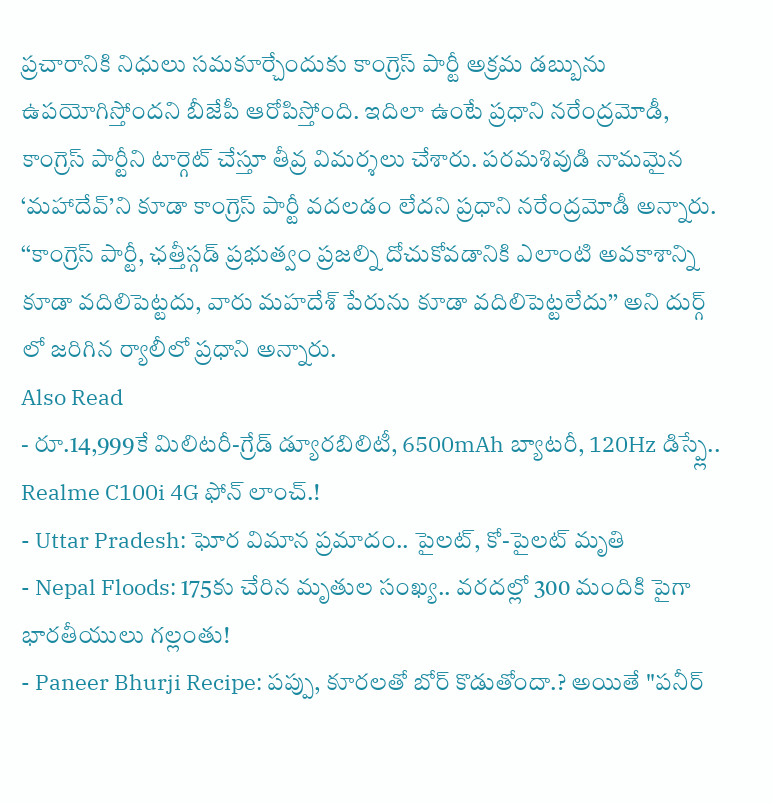ప్రచారానికి నిధులు సమకూర్చేందుకు కాంగ్రెస్ పార్టీ అక్రమ డబ్బును ఉపయోగిస్తోందని బీజేపీ ఆరోపిస్తోంది. ఇదిలా ఉంటే ప్రధాని నరేంద్రమోడీ, కాంగ్రెస్ పార్టీని టార్గెట్ చేస్తూ తీవ్ర విమర్శలు చేశారు. పరమశివుడి నామమైన ‘మహాదేవ్’ని కూడా కాంగ్రెస్ పార్టీ వదలడం లేదని ప్రధాని నరేంద్రమోడీ అన్నారు. ‘‘కాంగ్రెస్ పార్టీ, ఛత్తీస్గడ్ ప్రభుత్వం ప్రజల్ని దోచుకోవడానికి ఎలాంటి అవకాశాన్ని కూడా వదిలిపెట్టదు, వారు మహదేశ్ పేరును కూడా వదిలిపెట్టలేదు’’ అని దుర్గ్ లో జరిగిన ర్యాలీలో ప్రధాని అన్నారు.
Also Read
- రూ.14,999కే మిలిటరీ-గ్రేడ్ డ్యూరబిలిటీ, 6500mAh బ్యాటరీ, 120Hz డిస్ప్లే.. Realme C100i 4G ఫోన్ లాంచ్.!
- Uttar Pradesh: ఘోర విమాన ప్రమాదం.. పైలట్, కో-పైలట్ మృతి
- Nepal Floods: 175కు చేరిన మృతుల సంఖ్య.. వరదల్లో 300 మందికి పైగా భారతీయులు గల్లంతు!
- Paneer Bhurji Recipe: పప్పు, కూరలతో బోర్ కొడుతోందా.? అయితే "పనీర్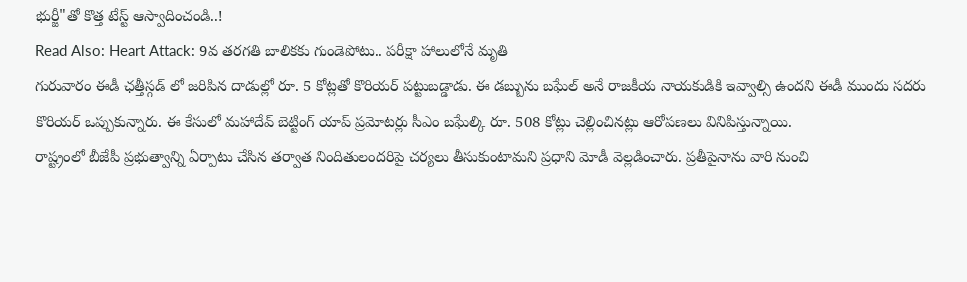భుర్జీ"తో కొత్త టేస్ట్ ఆస్వాదించండి..!
Read Also: Heart Attack: 9వ తరగతి బాలికకు గుండెపోటు.. పరీక్షా హాలులోనే మృతి
గురువారం ఈడీ ఛత్తీస్గడ్ లో జరిపిన దాడుల్లో రూ. 5 కోట్లతో కొరియర్ పట్టుబడ్డాడు. ఈ డబ్బును బఘేల్ అనే రాజకీయ నాయకుడికి ఇవ్వాల్సి ఉందని ఈడీ ముందు సదరు కొరియర్ ఒప్పుకున్నారు. ఈ కేసులో మహాదేవ్ బెట్టింగ్ యాప్ ప్రమోటర్లు సీఎం బఘేల్కి రూ. 508 కోట్లు చెల్లించినట్లు ఆరోపణలు వినిపిస్తున్నాయి.
రాష్ట్రంలో బీజేపీ ప్రభుత్వాన్ని ఏర్పాటు చేసిన తర్వాత నిందితులందరిపై చర్యలు తీసుకుంటామని ప్రధాని మోడీ వెల్లడించారు. ప్రతీపైనాను వారి నుంచి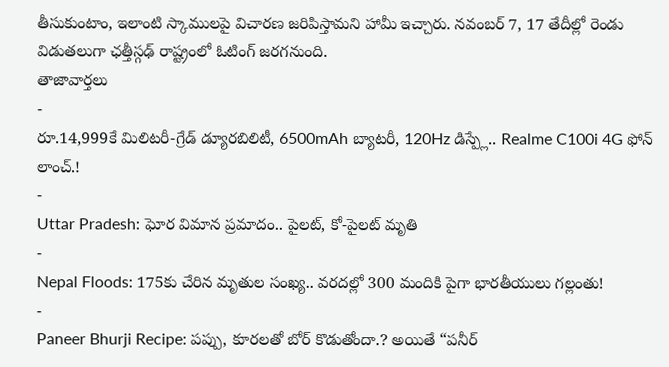తీసుకుంటాం, ఇలాంటి స్కాములపై విచారణ జరిపిస్తామని హామీ ఇచ్చారు. నవంబర్ 7, 17 తేదీల్లో రెండు విడుతలుగా ఛత్తీస్గఢ్ రాష్ట్రంలో ఓటింగ్ జరగనుంది.
తాజావార్తలు
-
రూ.14,999కే మిలిటరీ-గ్రేడ్ డ్యూరబిలిటీ, 6500mAh బ్యాటరీ, 120Hz డిస్ప్లే.. Realme C100i 4G ఫోన్ లాంచ్.!
-
Uttar Pradesh: ఘోర విమాన ప్రమాదం.. పైలట్, కో-పైలట్ మృతి
-
Nepal Floods: 175కు చేరిన మృతుల సంఖ్య.. వరదల్లో 300 మందికి పైగా భారతీయులు గల్లంతు!
-
Paneer Bhurji Recipe: పప్పు, కూరలతో బోర్ కొడుతోందా.? అయితే “పనీర్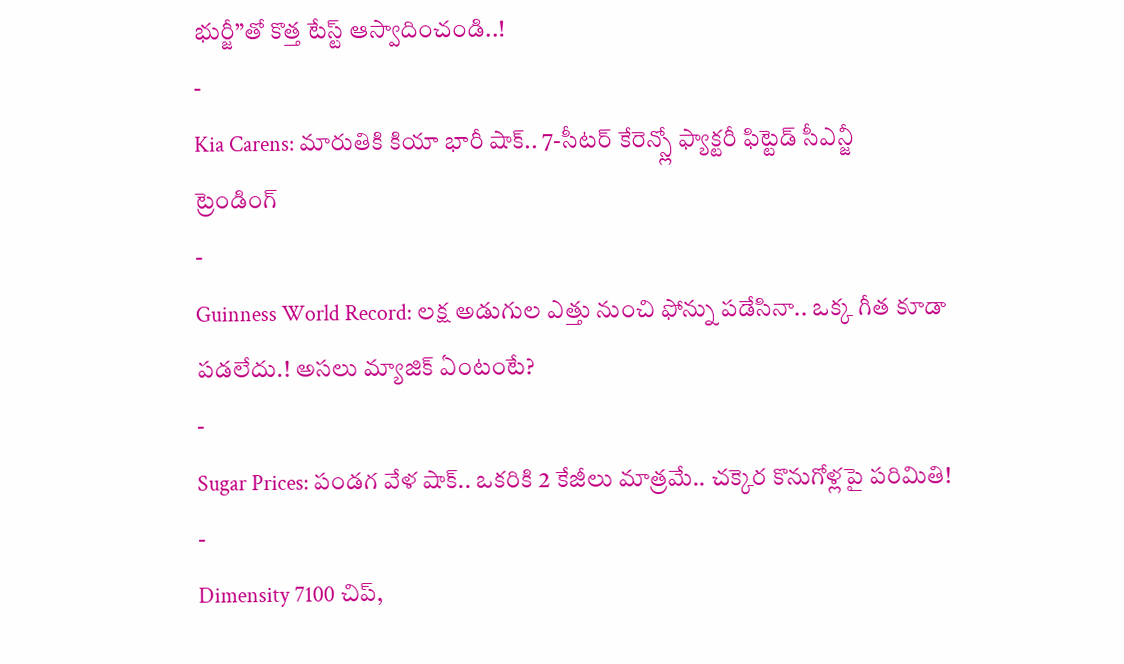భుర్జీ”తో కొత్త టేస్ట్ ఆస్వాదించండి..!
-
Kia Carens: మారుతికి కియా భారీ షాక్.. 7-సీటర్ కేరెన్స్లో ఫ్యాక్టరీ ఫిట్టెడ్ సీఎన్జీ
ట్రెండింగ్
-
Guinness World Record: లక్ష అడుగుల ఎత్తు నుంచి ఫోన్ను పడేసినా.. ఒక్క గీత కూడా పడలేదు.! అసలు మ్యాజిక్ ఏంటంటే?
-
Sugar Prices: పండగ వేళ షాక్.. ఒకరికి 2 కేజీలు మాత్రమే.. చక్కెర కొనుగోళ్లపై పరిమితి!
-
Dimensity 7100 చిప్,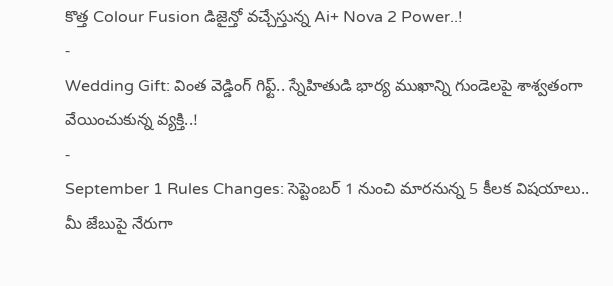కొత్త Colour Fusion డిజైన్తో వచ్చేస్తున్న Ai+ Nova 2 Power..!
-
Wedding Gift: వింత వెడ్డింగ్ గిఫ్ట్.. స్నేహితుడి భార్య ముఖాన్ని గుండెలపై శాశ్వతంగా వేయించుకున్న వ్యక్తి..!
-
September 1 Rules Changes: సెప్టెంబర్ 1 నుంచి మారనున్న 5 కీలక విషయాలు.. మీ జేబుపై నేరుగా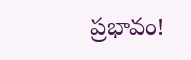ప్రభావం!